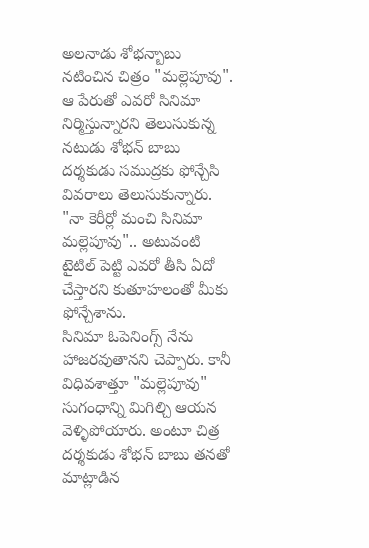అలనాడు శోభన్బాబు నటించిన చిత్రం "మల్లెపూవు". ఆ పేరుతో ఎవరో సినిమా నిర్మిస్తున్నారని తెలుసుకున్న నటుడు శోభన్ బాబు దర్శకుడు సముద్రకు ఫోన్చేసి వివరాలు తెలుసుకున్నారు. "నా కెరీర్లో మంచి సినిమా మల్లెపూవు".. అటువంటి టైటిల్ పెట్టి ఎవరో తీసి ఏదో చేస్తారని కుతూహలంతో మీకు ఫోన్చేశాను.
సినిమా ఓపెనింగ్స్ నేను హాజరవుతానని చెప్పారు. కానీ విధివశాత్తూ "మల్లెపూవు" సుగంధాన్ని మిగిల్చి ఆయన వెళ్ళిపోయారు. అంటూ చిత్ర దర్శకుడు శోభన్ బాబు తనతో మాట్లాడిన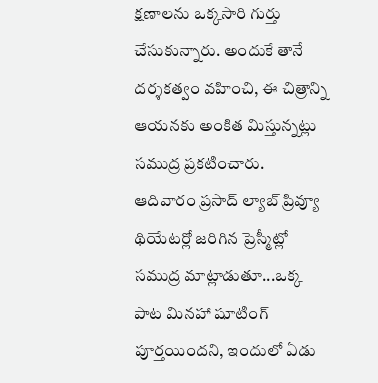క్షణాలను ఒక్కసారి గుర్తు చేసుకున్నారు. అందుకే తానే దర్శకత్వం వహించి, ఈ చిత్రాన్ని ఆయనకు అంకిత మిస్తున్నట్లు సముద్ర ప్రకటించారు.
ఆదివారం ప్రసాద్ ల్యాబ్ ప్రివ్యూ థియేటర్లో జరిగిన ప్రెస్మీట్లో సముద్ర మాట్లాడుతూ...ఒక్క పాట మినహా షూటింగ్ పూర్తయిందని, ఇందులో ఏడు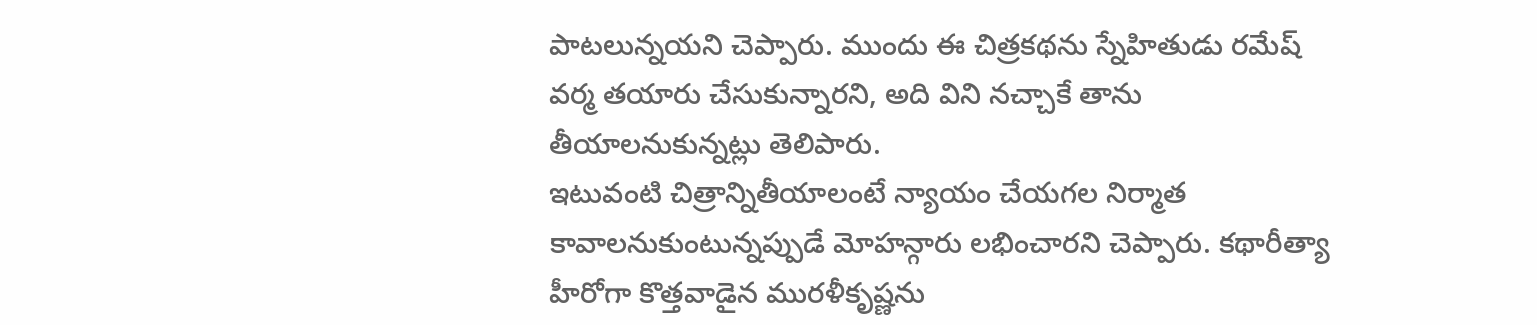పాటలున్నయని చెప్పారు. ముందు ఈ చిత్రకథను స్నేహితుడు రమేష్ వర్మ తయారు చేసుకున్నారని, అది విని నచ్చాకే తాను తీయాలనుకున్నట్లు తెలిపారు.
ఇటువంటి చిత్రాన్నితీయాలంటే న్యాయం చేయగల నిర్మాత కావాలనుకుంటున్నప్పుడే మోహన్గారు లభించారని చెప్పారు. కథారీత్యా హీరోగా కొత్తవాడైన మురళీకృష్ణను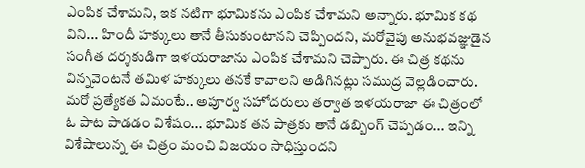ఎంపిక చేశామని, ఇక నటిగా భూమికను ఎంపిక చేశామని అన్నారు. భూమిక కథ విని... హిందీ హక్కులు తానే తీసుకుంటానని చెప్పిందని, మరోవైపు అనుభవజ్ఞుడైన సంగీత దర్శకుడిగా ఇళయరాజాను ఎంపిక చేశామని చెప్పారు. ఈ చిత్ర కథను విన్నవెంటనే తమిళ హక్కులు తనకే కావాలని అడిగినట్లు సముద్ర వెల్లడించారు.
మరో ప్రత్యేకత ఏమంటే.. అపూర్వ సహోదరులు తర్వాత ఇళయరాజా ఈ చిత్రంలో ఓ పాట పాడడం విశేషం... భూమిక తన పాత్రకు తానే డబ్బింగ్ చెప్పడం... ఇన్ని విశేషాలున్న ఈ చిత్రం మంచి విజయం సాధిస్తుందని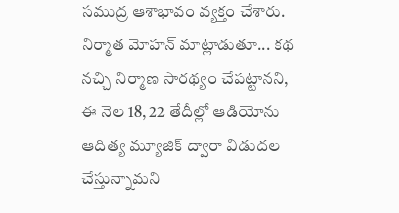సముద్ర ఆశాభావం వ్యక్తం చేశారు.
నిర్మాత మోహన్ మాట్లాడుతూ... కథ నచ్చి నిర్మాణ సారథ్యం చేపట్టానని, ఈ నెల 18, 22 తేదీల్లో ఆడియోను ఆదిత్య మ్యూజిక్ ద్వారా విడుదల చేస్తున్నామని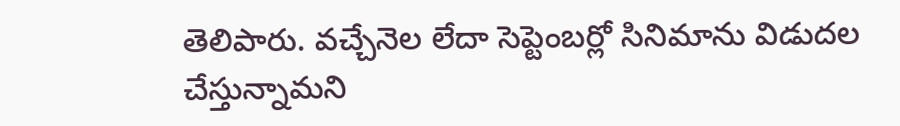తెలిపారు. వచ్చేనెల లేదా సెప్టెంబర్లో సినిమాను విడుదల చేస్తున్నామని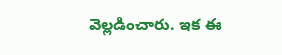వెల్లడించారు. ఇక ఈ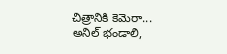చిత్రానికి కెమెరా... అనిల్ భండాలి,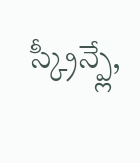స్క్రీన్ప్లే,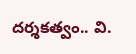దర్శకత్వం.. వి.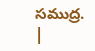సముద్ర.
|